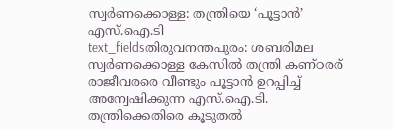സ്വർണക്കൊള്ള: തന്ത്രിയെ ‘പൂട്ടാൻ’ എസ്.ഐ.ടി
text_fieldsതിരുവനന്തപുരം: ശബരിമല സ്വർണക്കൊള്ള കേസിൽ തന്ത്രി കണ്ഠരര് രാജീവരരെ വീണ്ടും പൂട്ടാൻ ഉറപ്പിച്ച് അന്വേഷിക്കുന്ന എസ്.ഐ.ടി. തന്ത്രിക്കെതിരെ കൂടുതൽ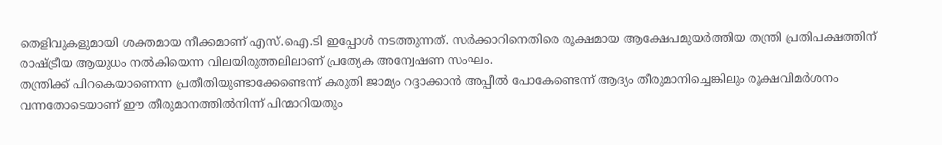തെളിവുകളുമായി ശക്തമായ നീക്കമാണ് എസ്.ഐ.ടി ഇപ്പോൾ നടത്തുന്നത്. സർക്കാറിനെതിരെ രൂക്ഷമായ ആക്ഷേപമുയർത്തിയ തന്ത്രി പ്രതിപക്ഷത്തിന് രാഷ്ട്രീയ ആയുധം നൽകിയെന്ന വിലയിരുത്തലിലാണ് പ്രത്യേക അന്വേഷണ സംഘം.
തന്ത്രിക്ക് പിറകെയാണെന്ന പ്രതീതിയുണ്ടാക്കേണ്ടെന്ന് കരുതി ജാമ്യം റദ്ദാക്കാൻ അപ്പീൽ പോകേണ്ടെന്ന് ആദ്യം തീരുമാനിച്ചെങ്കിലും രൂക്ഷവിമർശനം വന്നതോടെയാണ് ഈ തീരുമാനത്തിൽനിന്ന് പിന്മാറിയതും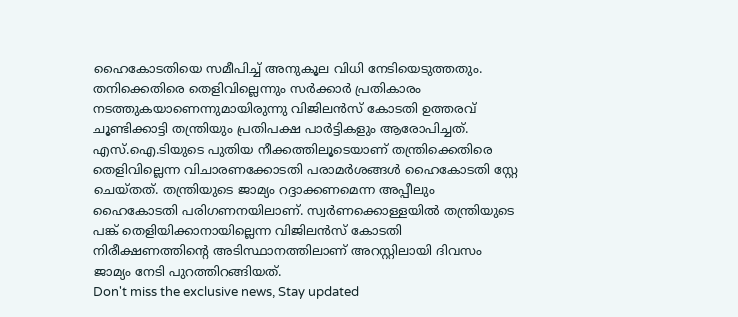ഹൈകോടതിയെ സമീപിച്ച് അനുകൂല വിധി നേടിയെടുത്തതും. തനിക്കെതിരെ തെളിവില്ലെന്നും സർക്കാർ പ്രതികാരം നടത്തുകയാണെന്നുമായിരുന്നു വിജിലൻസ് കോടതി ഉത്തരവ് ചൂണ്ടിക്കാട്ടി തന്ത്രിയും പ്രതിപക്ഷ പാർട്ടികളും ആരോപിച്ചത്.
എസ്.ഐ.ടിയുടെ പുതിയ നീക്കത്തിലൂടെയാണ് തന്ത്രിക്കെതിരെ തെളിവില്ലെന്ന വിചാരണക്കോടതി പരാമർശങ്ങൾ ഹൈകോടതി സ്റ്റേ ചെയ്തത്. തന്ത്രിയുടെ ജാമ്യം റദ്ദാക്കണമെന്ന അപ്പീലും ഹൈകോടതി പരിഗണനയിലാണ്. സ്വർണക്കൊള്ളയിൽ തന്ത്രിയുടെ പങ്ക് തെളിയിക്കാനായില്ലെന്ന വിജിലൻസ് കോടതി നിരീക്ഷണത്തിന്റെ അടിസ്ഥാനത്തിലാണ് അറസ്റ്റിലായി ദിവസം ജാമ്യം നേടി പുറത്തിറങ്ങിയത്.
Don't miss the exclusive news, Stay updated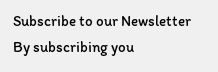Subscribe to our Newsletter
By subscribing you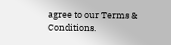agree to our Terms & Conditions.